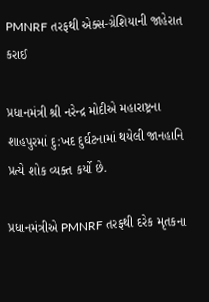PMNRF તરફથી એક્સ-ગ્રેશિયાની જાહેરાત કરાઈ

પ્રધાનમંત્રી શ્રી નરેન્દ્ર મોદીએ મહારાષ્ટ્રના શાહપુરમાં દુ:ખદ દુર્ઘટનામાં થયેલી જાનહાનિ પ્રત્યે શોક વ્યક્ત કર્યો છે.

પ્રધાનમંત્રીએ PMNRF તરફથી દરેક મૃતકના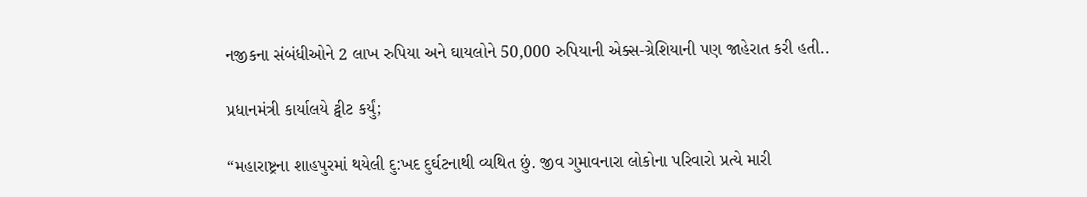નજીકના સંબંધીઓને 2 લાખ રુપિયા અને ઘાયલોને 50,000 રુપિયાની એક્સ-ગ્રેશિયાની પણ જાહેરાત કરી હતી..

પ્રધાનમંત્રી કાર્યાલયે ટ્વીટ કર્યું;

“મહારાષ્ટ્રના શાહપુરમાં થયેલી દુ:ખદ દુર્ઘટનાથી વ્યથિત છું. જીવ ગુમાવનારા લોકોના પરિવારો પ્રત્યે મારી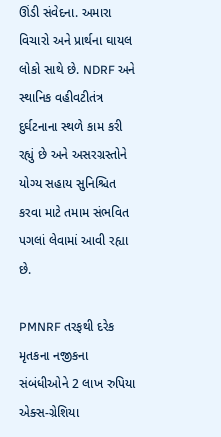ઊંડી સંવેદના. અમારા વિચારો અને પ્રાર્થના ઘાયલ લોકો સાથે છે. NDRF અને સ્થાનિક વહીવટીતંત્ર દુર્ઘટનાના સ્થળે કામ કરી રહ્યું છે અને અસરગ્રસ્તોને યોગ્ય સહાય સુનિશ્ચિત કરવા માટે તમામ સંભવિત પગલાં લેવામાં આવી રહ્યા છે.

PMNRF તરફથી દરેક મૃતકના નજીકના સંબંધીઓને 2 લાખ રુપિયા એક્સ-ગ્રેશિયા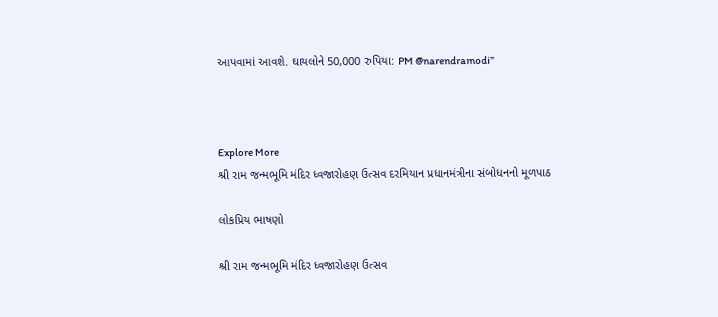આપવામાં આવશે. ઘાયલોને 50,000 રુપિયા: PM @narendramodi”



Explore More
શ્રી રામ જન્મભૂમિ મંદિર ધ્વજારોહણ ઉત્સવ દરમિયાન પ્રધાનમંત્રીના સંબોધનનો મૂળપાઠ

લોકપ્રિય ભાષણો

શ્રી રામ જન્મભૂમિ મંદિર ધ્વજારોહણ ઉત્સવ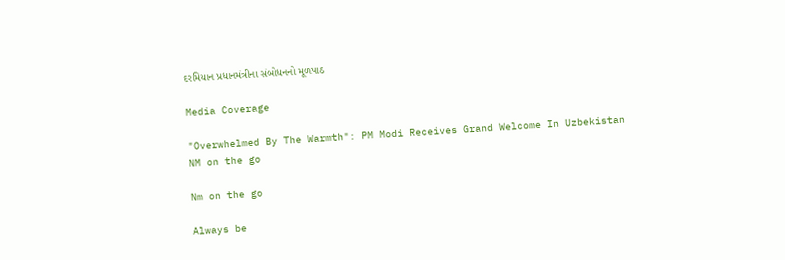દરમિયાન પ્રધાનમંત્રીના સંબોધનનો મૂળપાઠ

Media Coverage

"Overwhelmed By The Warmth": PM Modi Receives Grand Welcome In Uzbekistan
NM on the go

Nm on the go

Always be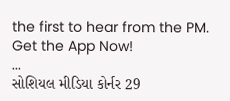the first to hear from the PM. Get the App Now!
...
સોશિયલ મીડિયા કોર્નર 29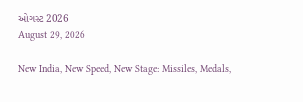ઓગસ્ટ 2026
August 29, 2026

New India, New Speed, New Stage: Missiles, Medals,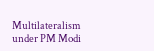Multilateralism under PM Modi